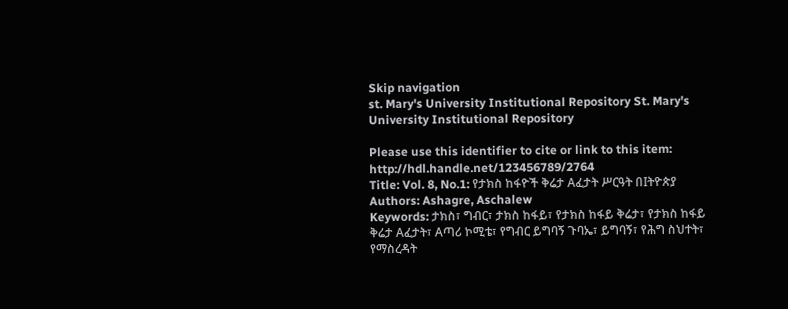Skip navigation
st. Mary's University Institutional Repository St. Mary's University Institutional Repository

Please use this identifier to cite or link to this item: http://hdl.handle.net/123456789/2764
Title: Vol. 8, No.1: የታክስ ከፋዮች ቅሬታ Aፈታት ሥርዓት በIትዮጵያ
Authors: Ashagre, Aschalew
Keywords: ታክስ፣ ግብር፣ ታክስ ከፋይ፣ የታክስ ከፋይ ቅሬታ፣ የታክስ ከፋይ ቅሬታ Aፈታት፣ Aጣሪ ኮሚቴ፣ የግብር ይግባኝ ጉባኤ፣ ይግባኝ፣ የሕግ ስህተት፣ የማስረዳት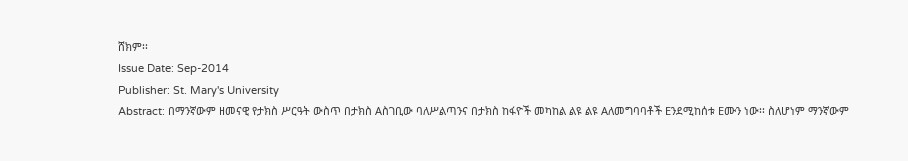ሸክም፡፡
Issue Date: Sep-2014
Publisher: St. Mary's University
Abstract: በማንኛውም ዘመናዊ የታክስ ሥርዓት ውስጥ በታክስ Aስገቢው ባለሥልጣንና በታክስ ከፋዮች መካከል ልዩ ልዩ Aለመግባባቶች Eንደሚከሰቱ Eሙን ነው፡፡ ስለሆነም ማንኛውም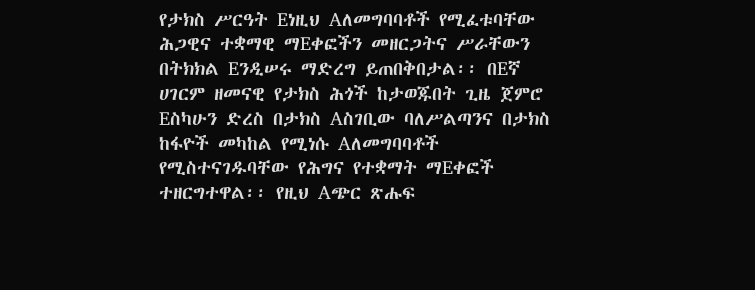የታክስ ሥርዓት Eነዚህ Aለመግባባቶች የሚፈቱባቸው ሕጋዊና ተቋማዊ ማEቀፎችን መዘርጋትና ሥራቸውን በትክክል Eንዲሠሩ ማድረግ ይጠበቅበታል፡፡ በEኛ ሀገርም ዘመናዊ የታክስ ሕጎች ከታወጁበት ጊዜ ጀምሮ Eስካሁን ድረስ በታክስ Aስገቢው ባለሥልጣንና በታክስ ከፋዮች መካከል የሚነሱ Aለመግባባቶች የሚስተናገዱባቸው የሕግና የተቋማት ማEቀፎች ተዘርግተዋል፡፡ የዚህ Aጭር ጽሑፍ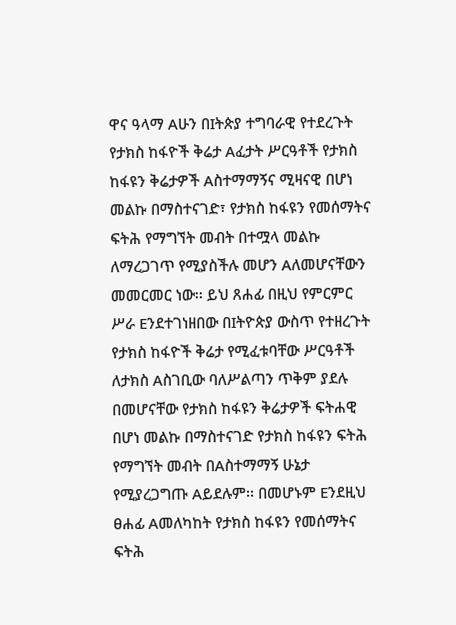ዋና ዓላማ Aሁን በIትጵያ ተግባራዊ የተደረጉት የታክስ ከፋዮች ቅሬታ Aፈታት ሥርዓቶች የታክስ ከፋዩን ቅሬታዎች Aስተማማኝና ሚዛናዊ በሆነ መልኩ በማስተናገድ፣ የታክስ ከፋዩን የመሰማትና ፍትሕ የማግኘት መብት በተሟላ መልኩ ለማረጋገጥ የሚያስችሉ መሆን Aለመሆናቸውን መመርመር ነው፡፡ ይህ ጸሐፊ በዚህ የምርምር ሥራ Eንደተገነዘበው በIትዮጵያ ውስጥ የተዘረጉት የታክስ ከፋዮች ቅሬታ የሚፈቱባቸው ሥርዓቶች ለታክስ Aስገቢው ባለሥልጣን ጥቅም ያደሉ በመሆናቸው የታክስ ከፋዩን ቅሬታዎች ፍትሐዊ በሆነ መልኩ በማስተናገድ የታክስ ከፋዩን ፍትሕ የማግኘት መብት በAስተማማኝ ሁኔታ የሚያረጋግጡ Aይደሉም፡፡ በመሆኑም Eንደዚህ ፀሐፊ Aመለካከት የታክስ ከፋዩን የመሰማትና ፍትሕ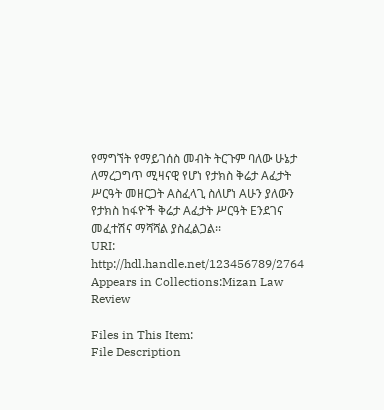የማግኘት የማይገሰስ መብት ትርጉም ባለው ሁኔታ ለማረጋግጥ ሚዛናዊ የሆነ የታክስ ቅሬታ Aፈታት ሥርዓት መዘርጋት Aስፈላጊ ስለሆነ Aሁን ያለውን የታክስ ከፋዮች ቅሬታ Aፈታት ሥርዓት Eንደገና መፈተሽና ማሻሻል ያስፈልጋል፡፡
URI: http://hdl.handle.net/123456789/2764
Appears in Collections:Mizan Law Review

Files in This Item:
File Description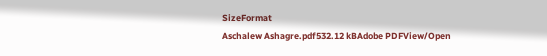SizeFormat
Aschalew Ashagre.pdf532.12 kBAdobe PDFView/Open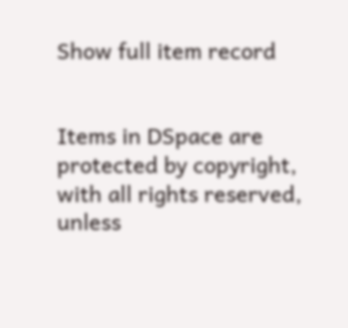Show full item record


Items in DSpace are protected by copyright, with all rights reserved, unless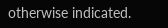otherwise indicated.